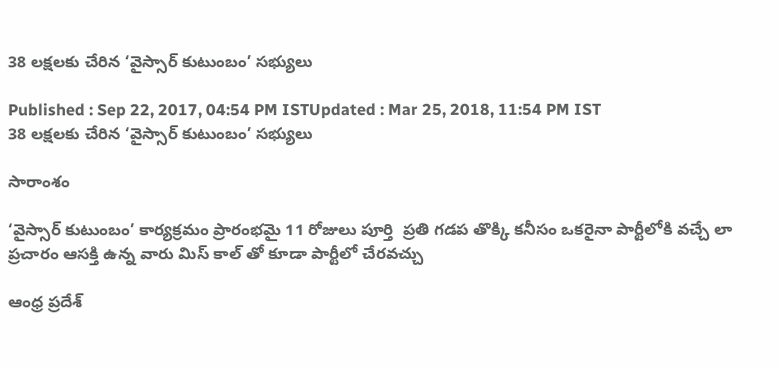38 లక్షలకు చేరిన ‘వైస్సార్ కుటుంబం’ సభ్యులు

Published : Sep 22, 2017, 04:54 PM ISTUpdated : Mar 25, 2018, 11:54 PM IST
38 లక్షలకు చేరిన ‘వైస్సార్ కుటుంబం’ సభ్యులు

సారాంశం

‘వైస్సార్ కుటుంబం’ కార్యక్రమం ప్రారంభమై 11 రోజులు పూర్తి  ప్రతి గడప తొక్కి కనీసం ఒకరైనా పార్టీలోకి వచ్చే లా ప్రచారం ఆసక్తి ఉన్న వారు మిస్ కాల్ తో కూడా పార్టీలో చేరవచ్చు

ఆంధ్ర ప్రదేశ్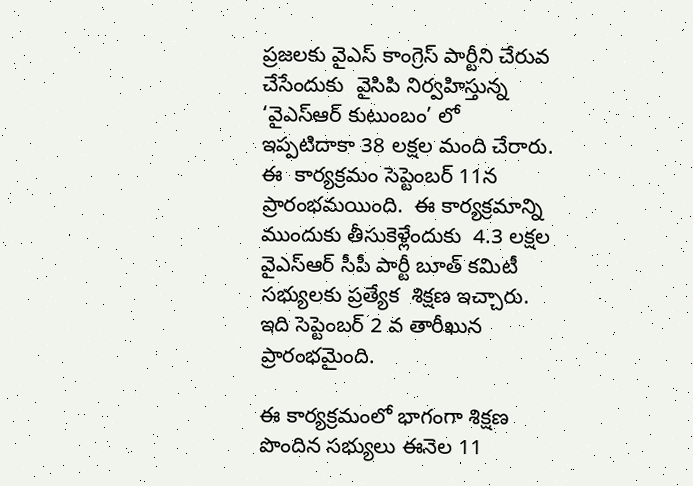ప్రజలకు వైఎస్ కాంగ్రెస్ పార్టీని చేరువ చేసేందుకు  వైసిపి నిర్వహిస్తున్న ‘వైఎస్ఆర్ కుటుంబం’ లో ఇప్పటిదాకా 38 లక్షల మంది చేరారు.  ఈ  కార్యక్రమం సెప్టెంబర్ 11న ప్రారంభమయింది.  ఈ కార్యక్రమాన్ని ముందుకు తీసుకెళ్లేందుకు  4.3 లక్షల వైఎస్ఆర్ సీపీ పార్టీ బూత్ కమిటీ సభ్యులకు ప్రత్యేక  శిక్షణ ఇచ్చారు. ఇది సెప్టెంబర్ 2 వ తారీఖున ప్రారంభమైంది.

ఈ కార్యక్రమంలో భాగంగా శిక్షణ పొందిన సభ్యులు ఈనెల 11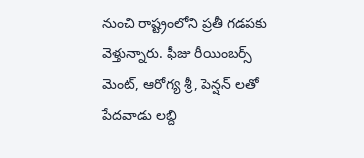నుంచి రాష్ట్రంలోని ప్రతీ గడపకు వెళ్తున్నారు. ఫీజు రీయింబర్స్ మెంట్, ఆరోగ్య శ్రీ, పెన్షన్ లతో పేదవాడు లబ్ది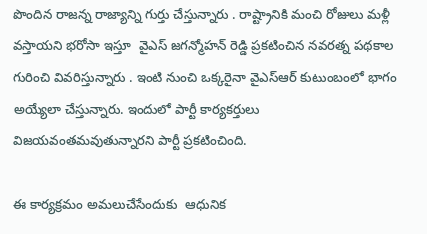పొందిన రాజన్న రాజ్యాన్ని గుర్తు చేస్తున్నారు . రాష్ట్రానికి మంచి రోజులు మళ్లీ వస్తాయని భరోసా ఇస్తూ  వైఎస్ జగన్మోహన్ రెడ్డి ప్రకటించిన నవరత్న పథకాల గురించి వివరిస్తున్నారు . ఇంటి నుంచి ఒక్కరైనా వైఎస్ఆర్ కుటుంబంలో భాగం అయ్యేలా చేస్తున్నారు. ఇందులో పార్టీ కార్యకర్తులు విజయవంతమవుతున్నారని పార్టీ ప్రకటించింది.

ఈ కార్యక్రమం అమలుచేసేందుకు  ఆధునిక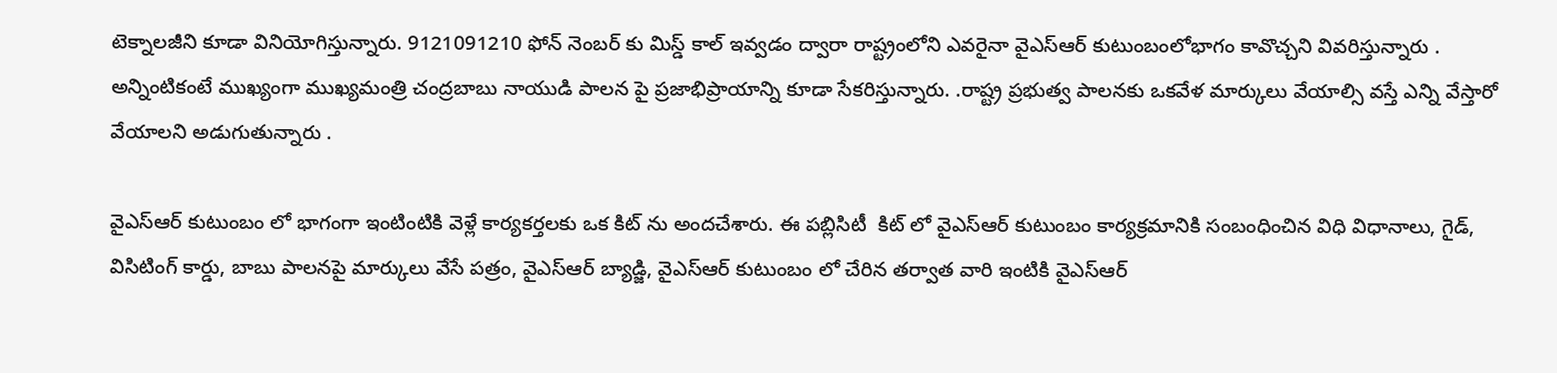టెక్నాలజీని కూడా వినియోగిస్తున్నారు. 9121091210 ఫోన్ నెంబర్ కు మిస్డ్ కాల్ ఇవ్వడం ద్వారా రాష్ట్రంలోని ఎవరైనా వైఎస్ఆర్ కుటుంబంలోభాగం కావొచ్చని వివరిస్తున్నారు . అన్నింటికంటే ముఖ్యంగా ముఖ్యమంత్రి చంద్రబాబు నాయుడి పాలన పై ప్రజాభిప్రాయాన్ని కూడా సేకరిస్తున్నారు. .రాష్ట్ర ప్రభుత్వ పాలనకు ఒకవేళ మార్కులు వేయాల్సి వస్తే ఎన్ని వేస్తారో వేయాలని అడుగుతున్నారు .

వైఎస్ఆర్ కుటుంబం లో భాగంగా ఇంటింటికి వెళ్లే కార్యకర్తలకు ఒక కిట్ ను అందచేశారు. ఈ పబ్లిసిటీ  కిట్ లో వైఎస్ఆర్ కుటుంబం కార్యక్రమానికి సంబంధించిన విధి విధానాలు, గైడ్, విసిటింగ్ కార్డు, బాబు పాలనపై మార్కులు వేసే పత్రం, వైఎస్ఆర్ బ్యాడ్జి, వైఎస్ఆర్ కుటుంబం లో చేరిన తర్వాత వారి ఇంటికి వైఎస్ఆర్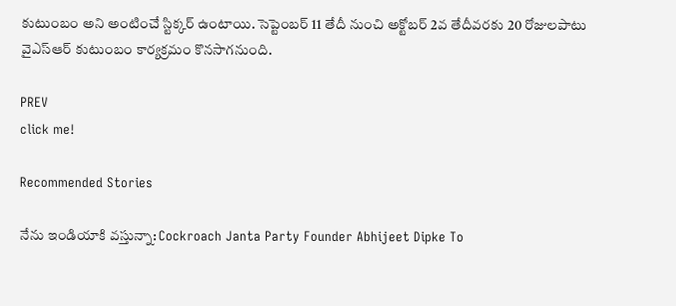కుటుంబం అని అంటించే స్టిక్కర్ ఉంటాయి. సెప్టెంబర్ 11 తేదీ నుంచి అక్టోబర్‌ 2వ తేదీవరకు 20 రోజులపాటు వైఎస్‌ఆర్‌ కుటుంబం కార్యక్రమం కొనసాగనుంది.

PREV
click me!

Recommended Stories

నేను ఇండియాకి వస్తున్నా: Cockroach Janta Party Founder Abhijeet Dipke To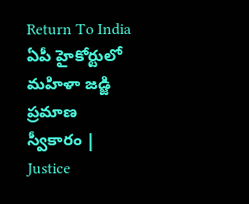Return To India
ఏపీ హైకోర్టులో మహిళా జడ్జి ప్రమాణ స్వీకారం | Justice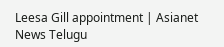Leesa Gill appointment | Asianet News Telugu